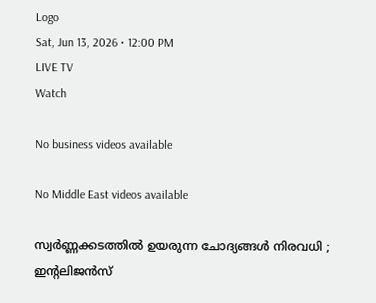Logo
Sat, Jun 13, 2026 • 12:00 PM
LIVE TV
Watch

No business videos available

No Middle East videos available

സ്വർണ്ണക്കടത്തില്‍ ഉയരുന്ന ചോദ്യങ്ങള്‍ നിരവധി ; ഇന്‍റലിജന്‍സ്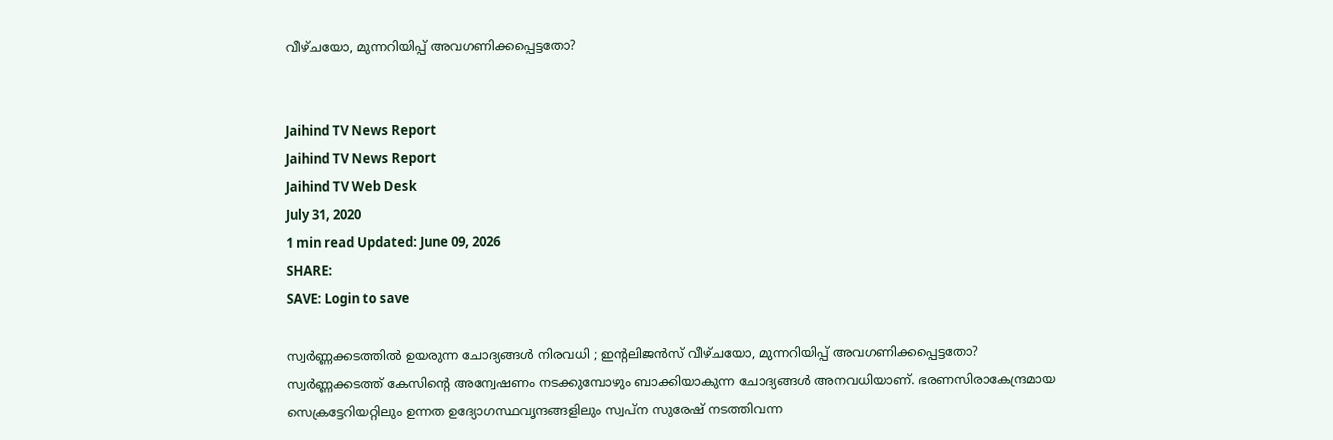വീഴ്ചയോ, മുന്നറിയിപ്പ് അവഗണിക്കപ്പെട്ടതോ?


Jaihind TV News Report
Jaihind TV News Report
Jaihind TV Web Desk
July 31, 2020
1 min read Updated: June 09, 2026
SHARE:
SAVE: Login to save

സ്വർണ്ണക്കടത്തില്‍ ഉയരുന്ന ചോദ്യങ്ങള്‍ നിരവധി ; ഇന്‍റലിജന്‍സ് വീഴ്ചയോ, മുന്നറിയിപ്പ് അവഗണിക്കപ്പെട്ടതോ?
സ്വർണ്ണക്കടത്ത് കേസിന്‍റെ അന്വേഷണം നടക്കുമ്പോഴും ബാക്കിയാകുന്ന ചോദ്യങ്ങൾ അനവധിയാണ്. ഭരണസിരാകേന്ദ്രമായ സെക്രട്ടേറിയറ്റിലും ഉന്നത ഉദ്യോഗസ്ഥവൃന്ദങ്ങളിലും സ്വപ്ന സുരേഷ് നടത്തിവന്ന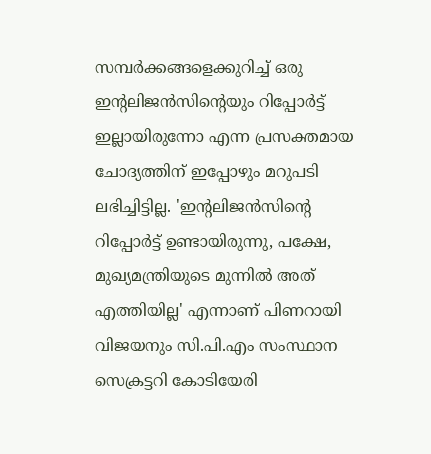സമ്പർക്കങ്ങളെക്കുറിച്ച് ഒരു ഇന്‍റലിജൻസിന്‍റെയും റിപ്പോർട്ട് ഇല്ലായിരുന്നോ എന്ന പ്രസക്തമായ ചോദ്യത്തിന് ഇപ്പോഴും മറുപടി ലഭിച്ചിട്ടില്ല. 'ഇന്‍റലിജൻസിന്‍റെ റിപ്പോർട്ട് ഉണ്ടായിരുന്നു, പക്ഷേ, മുഖ്യമന്ത്രിയുടെ മുന്നിൽ അത് എത്തിയില്ല' എന്നാണ് പിണറായി വിജയനും സി.പി.എം സംസ്ഥാന സെക്രട്ടറി കോടിയേരി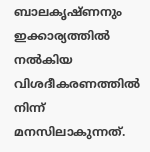ബാലകൃഷ്ണനും ഇക്കാര്യത്തിൽ നൽകിയ വിശദീകരണത്തിൽ നിന്ന് മനസിലാകുന്നത്.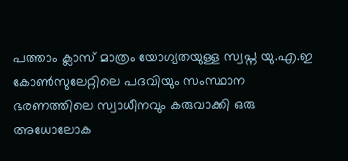പത്താം ക്ലാസ് മാത്രം യോഗ്യതയുള്ള സ്വപ്ന യു.എ.ഇ കോൺസുലേറ്റിലെ പദവിയും സംസ്ഥാന ഭരണത്തിലെ സ്വാധീനവും കരുവാക്കി ഒരു അധോലോക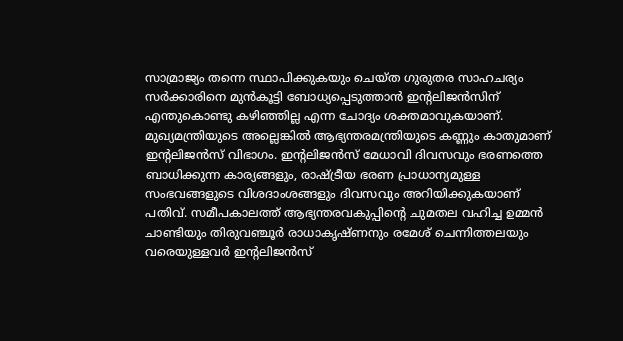സാമ്രാജ്യം തന്നെ സ്ഥാപിക്കുകയും ചെയ്ത ഗുരുതര സാഹചര്യം സർക്കാരിനെ മുൻകൂട്ടി ബോധ്യപ്പെടുത്താൻ ഇന്‍റലിജൻസിന് എന്തുകൊണ്ടു കഴിഞ്ഞില്ല എന്ന ചോദ്യം ശക്തമാവുകയാണ്. മുഖ്യമന്ത്രിയുടെ അല്ലെങ്കിൽ ആഭ്യന്തരമന്ത്രിയുടെ കണ്ണും കാതുമാണ് ഇന്‍റലിജൻസ് വിഭാഗം. ഇന്‍റലിജൻസ് മേധാവി ദിവസവും ഭരണത്തെ ബാധിക്കുന്ന കാര്യങ്ങളും, രാഷ്ട്രീയ ഭരണ പ്രാധാന്യമുള്ള സംഭവങ്ങളുടെ വിശദാംശങ്ങളും ദിവസവും അറിയിക്കുകയാണ് പതിവ്. സമീപകാലത്ത് ആഭ്യന്തരവകുപ്പിന്‍റെ ചുമതല വഹിച്ച ഉമ്മൻ ചാണ്ടിയും തിരുവഞ്ചൂർ രാധാകൃഷ്ണനും രമേശ് ചെന്നിത്തലയും വരെയുള്ളവർ ഇന്‍റലിജൻസ്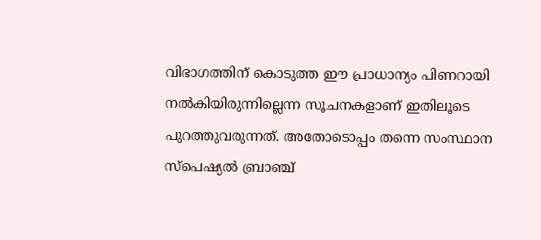വിഭാഗത്തിന് കൊടുത്ത ഈ പ്രാധാന്യം പിണറായി നൽകിയിരുന്നില്ലെന്ന സൂചനകളാണ് ഇതിലൂടെ പുറത്തുവരുന്നത്. അതോടൊപ്പം തന്നെ സംസ്ഥാന സ്‌പെഷ്യൽ ബ്രാഞ്ച്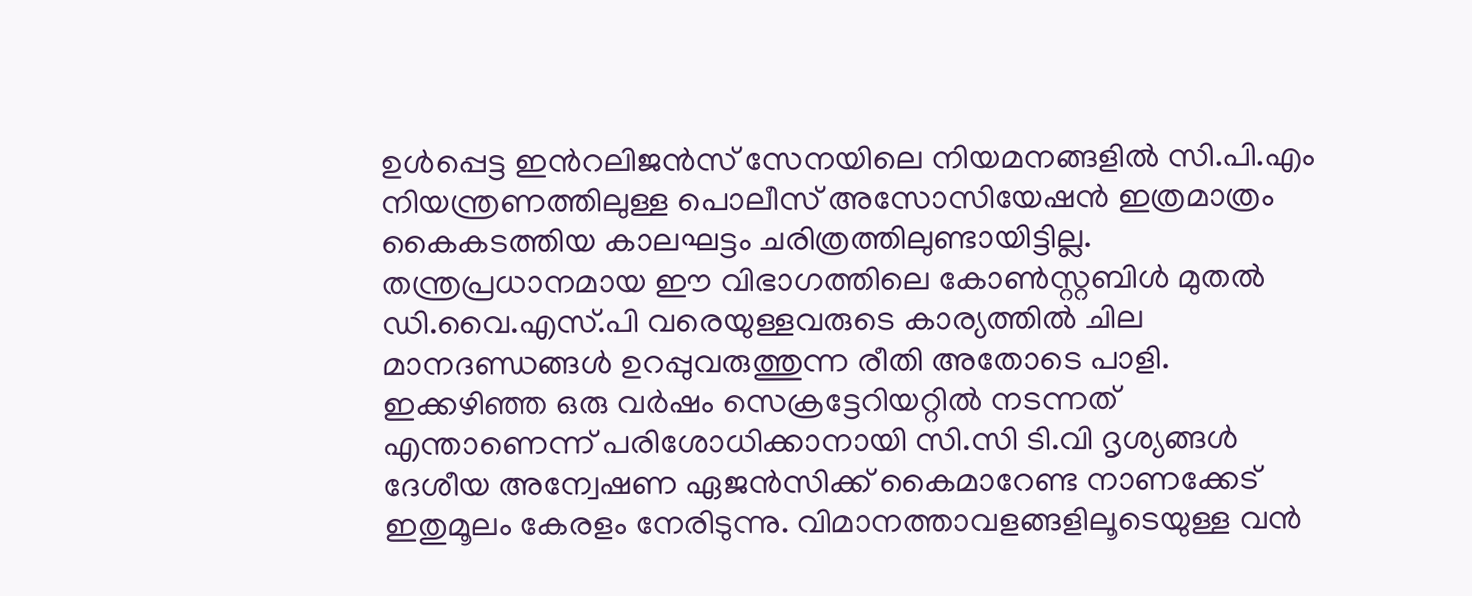ഉൾപ്പെട്ട ഇന്‍റലിജൻസ് സേനയിലെ നിയമനങ്ങളിൽ സി.പി.എം നിയന്ത്രണത്തിലുള്ള പൊലീസ് അസോസിയേഷൻ ഇത്രമാത്രം കൈകടത്തിയ കാലഘട്ടം ചരിത്രത്തിലുണ്ടായിട്ടില്ല. തന്ത്രപ്രധാനമായ ഈ വിഭാഗത്തിലെ കോൺസ്റ്റബിൾ മുതൽ ഡി.വൈ.എസ്.പി വരെയുള്ളവരുടെ കാര്യത്തിൽ ചില മാനദണ്ഡങ്ങൾ ഉറപ്പുവരുത്തുന്ന രീതി അതോടെ പാളി. ഇക്കഴിഞ്ഞ ഒരു വർഷം സെക്രട്ടേറിയറ്റിൽ നടന്നത് എന്താണെന്ന് പരിശോധിക്കാനായി സി.സി ടി.വി ദൃശ്യങ്ങൾ ദേശീയ അന്വേഷണ ഏജൻസിക്ക് കൈമാറേണ്ട നാണക്കേട് ഇതുമൂലം കേരളം നേരിടുന്നു. വിമാനത്താവളങ്ങളിലൂടെയുള്ള വൻ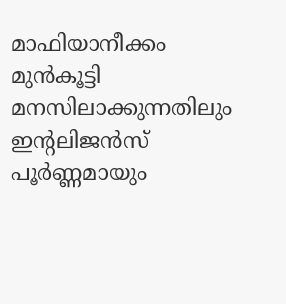മാഫിയാനീക്കം മുൻകൂട്ടി മനസിലാക്കുന്നതിലും ഇന്‍റലിജൻസ് പൂർണ്ണമായും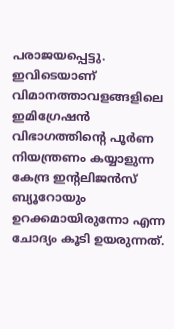പരാജയപ്പെട്ടു. ഇവിടെയാണ് വിമാനത്താവളങ്ങളിലെ ഇമിഗ്രേഷൻ വിഭാഗത്തിന്‍റെ പൂർണ നിയന്ത്രണം കയ്യാളുന്ന കേന്ദ്ര ഇന്‍റലിജൻസ് ബ്യൂറോയും ഉറക്കമായിരുന്നോ എന്ന ചോദ്യം കൂടി ഉയരുന്നത്.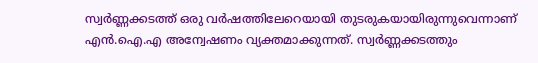സ്വർണ്ണക്കടത്ത് ഒരു വർഷത്തിലേറെയായി തുടരുകയായിരുന്നുവെന്നാണ് എൻ.ഐ.എ അന്വേഷണം വ്യക്തമാക്കുന്നത്. സ്വർണ്ണക്കടത്തും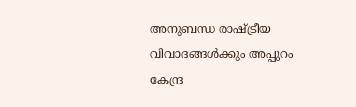അനുബന്ധ രാഷ്ട്രീയ വിവാദങ്ങൾക്കും അപ്പുറം കേന്ദ്ര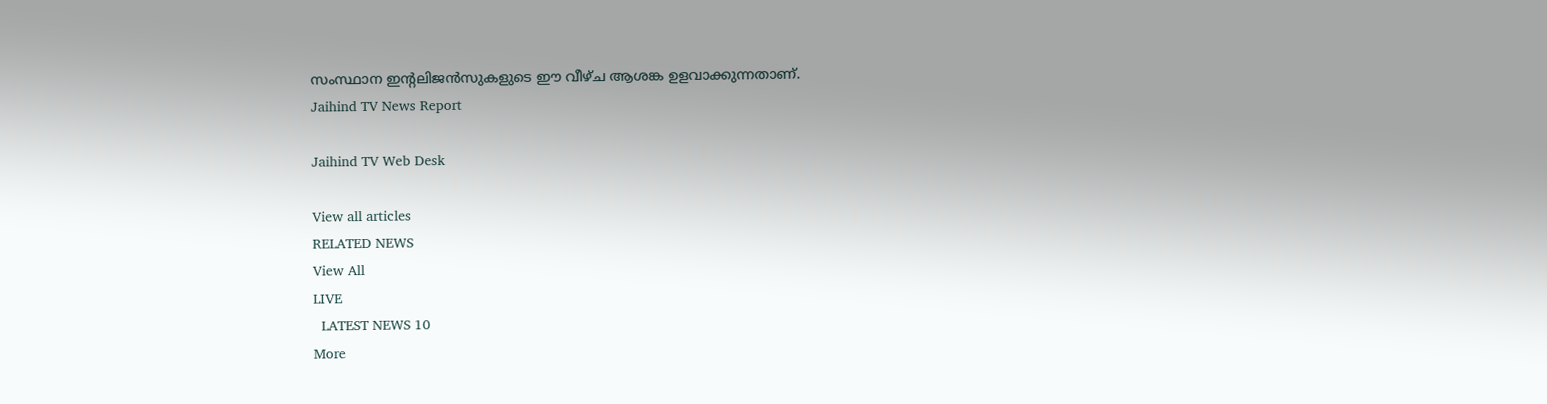സംസ്ഥാന ഇന്‍റലിജൻസുകളുടെ ഈ വീഴ്ച ആശങ്ക ഉളവാക്കുന്നതാണ്.
Jaihind TV News Report

Jaihind TV Web Desk

View all articles
RELATED NEWS
View All
LIVE
  LATEST NEWS 10
More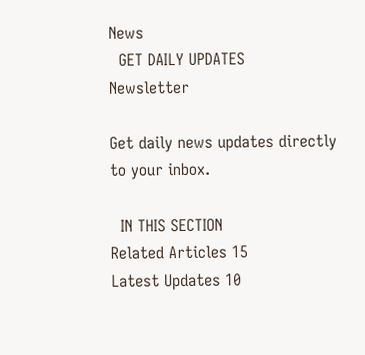News
  GET DAILY UPDATES
Newsletter

Get daily news updates directly to your inbox.

  IN THIS SECTION
Related Articles 15
Latest Updates 10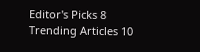Editor's Picks 8
Trending Articles 10